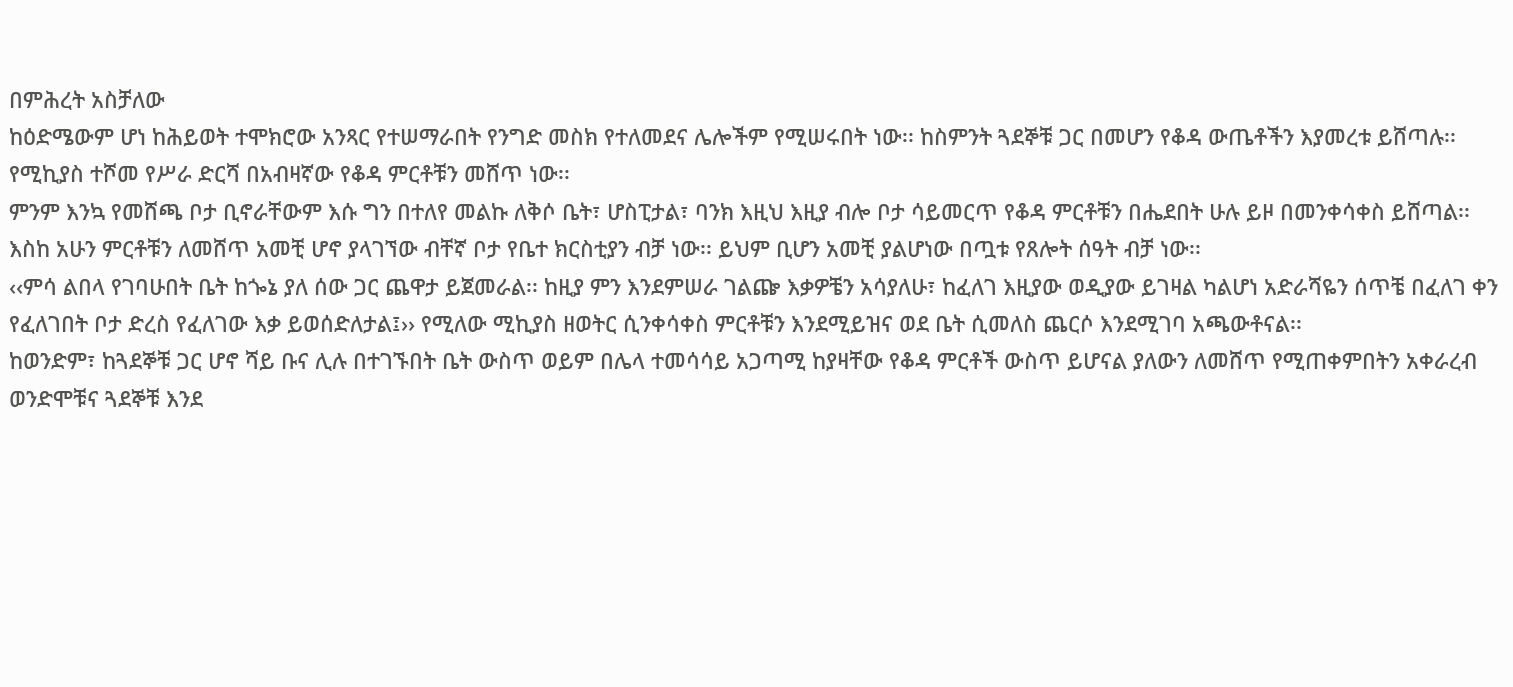በምሕረት አስቻለው
ከዕድሜውም ሆነ ከሕይወት ተሞክሮው አንጻር የተሠማራበት የንግድ መስክ የተለመደና ሌሎችም የሚሠሩበት ነው፡፡ ከስምንት ጓደኞቹ ጋር በመሆን የቆዳ ውጤቶችን እያመረቱ ይሸጣሉ፡፡
የሚኪያስ ተሾመ የሥራ ድርሻ በአብዛኛው የቆዳ ምርቶቹን መሸጥ ነው፡፡
ምንም እንኳ የመሸጫ ቦታ ቢኖራቸውም እሱ ግን በተለየ መልኩ ለቅሶ ቤት፣ ሆስፒታል፣ ባንክ እዚህ እዚያ ብሎ ቦታ ሳይመርጥ የቆዳ ምርቶቹን በሔደበት ሁሉ ይዞ በመንቀሳቀስ ይሸጣል፡፡ እስከ አሁን ምርቶቹን ለመሸጥ አመቺ ሆኖ ያላገኘው ብቸኛ ቦታ የቤተ ክርስቲያን ብቻ ነው፡፡ ይህም ቢሆን አመቺ ያልሆነው በጧቱ የጸሎት ሰዓት ብቻ ነው፡፡
‹‹ምሳ ልበላ የገባሁበት ቤት ከጐኔ ያለ ሰው ጋር ጨዋታ ይጀመራል፡፡ ከዚያ ምን እንደምሠራ ገልጬ እቃዎቼን አሳያለሁ፣ ከፈለገ እዚያው ወዲያው ይገዛል ካልሆነ አድራሻዬን ሰጥቼ በፈለገ ቀን የፈለገበት ቦታ ድረስ የፈለገው እቃ ይወሰድለታል፤›› የሚለው ሚኪያስ ዘወትር ሲንቀሳቀስ ምርቶቹን እንደሚይዝና ወደ ቤት ሲመለስ ጨርሶ እንደሚገባ አጫውቶናል፡፡
ከወንድም፣ ከጓደኞቹ ጋር ሆኖ ሻይ ቡና ሊሉ በተገኙበት ቤት ውስጥ ወይም በሌላ ተመሳሳይ አጋጣሚ ከያዛቸው የቆዳ ምርቶች ውስጥ ይሆናል ያለውን ለመሸጥ የሚጠቀምበትን አቀራረብ ወንድሞቹና ጓደኞቹ እንደ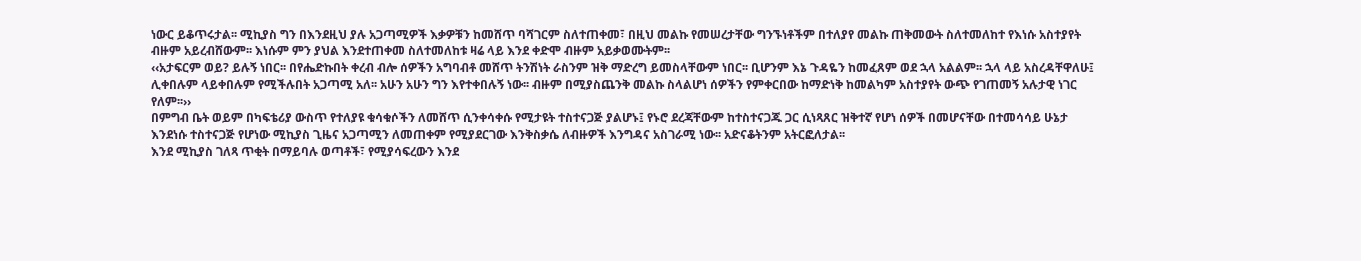ነውር ይቆጥሩታል፡፡ ሚኪያስ ግን በእንደዚህ ያሉ አጋጣሚዎች እቃዎቹን ከመሸጥ ባሻገርም ስለተጠቀመ፣ በዚህ መልኩ የመሠረታቸው ግንኙነቶችም በተለያየ መልኩ ጠቅመውት ስለተመለከተ የእነሱ አስተያየት ብዙም አይረብሸውም፡፡ እነሱም ምን ያህል እንደተጠቀመ ስለተመለከቱ ዛሬ ላይ እንደ ቀድሞ ብዙም አይቃወሙትም፡፡
‹‹አታፍርም ወይ? ይሉኝ ነበር፡፡ በየሔድኩበት ቀረብ ብሎ ሰዎችን አግባብቶ መሸጥ ትንሽነት ራስንም ዝቅ ማድረግ ይመስላቸውም ነበር፡፡ ቢሆንም እኔ ጉዳዬን ከመፈጸም ወደ ኋላ አልልም፡፡ ኋላ ላይ አስረዳቸዋለሁ፤ ሊቀበሉም ላይቀበሉም የሚችሉበት አጋጣሚ አለ፡፡ አሁን አሁን ግን እየተቀበሉኝ ነው፡፡ ብዙም በሚያስጨንቅ መልኩ ስላልሆነ ሰዎችን የምቀርበው ከማድነቅ ከመልካም አስተያየት ውጭ የገጠመኝ አሉታዊ ነገር የለም፡፡››
በምግብ ቤት ወይም በካፍቴሪያ ውስጥ የተለያዩ ቁሳቁሶችን ለመሸጥ ሲንቀሳቀሱ የሚታዩት ተስተናጋጅ ያልሆኑ፤ የኑሮ ደረጃቸውም ከተስተናጋጁ ጋር ሲነጻጸር ዝቅተኛ የሆነ ሰዎች በመሆናቸው በተመሳሳይ ሁኔታ እንደነሱ ተስተናጋጅ የሆነው ሚኪያስ ጊዜና አጋጣሚን ለመጠቀም የሚያደርገው እንቅስቃሴ ለብዙዎች እንግዳና አስገራሚ ነው፡፡ አድናቆትንም አትርፎለታል፡፡
እንደ ሚኪያስ ገለጻ ጥቂት በማይባሉ ወጣቶች፣ የሚያሳፍረውን እንደ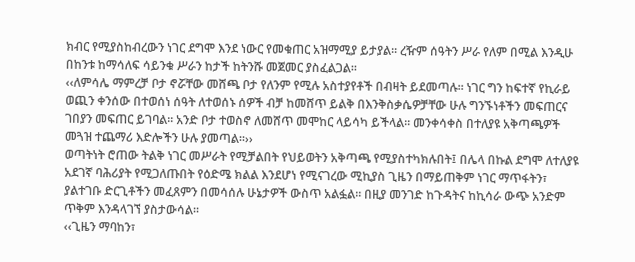ክብር የሚያስከብረውን ነገር ደግሞ እንደ ነውር የመቁጠር አዝማሚያ ይታያል፡፡ ረዥም ሰዓትን ሥራ የለም በሚል እንዲሁ በከንቱ ከማሳለፍ ሳይንቁ ሥራን ከታች ከትንሹ መጀመር ያስፈልጋል፡፡
‹‹ለምሳሌ ማምረቻ ቦታ ኖሯቸው መሸጫ ቦታ የለንም የሚሉ አስተያየቶች በብዛት ይደመጣሉ፡፡ ነገር ግን ከፍተኛ የኪራይ ወጪን ቀንሰው በተወሰነ ሰዓት ለተወሰኑ ሰዎች ብቻ ከመሸጥ ይልቅ በእንቅስቃሴዎቻቸው ሁሉ ግንኙነቶችን መፍጠርና ገበያን መፍጠር ይገባል፡፡ አንድ ቦታ ተወስኖ ለመሸጥ መሞከር ላይሳካ ይችላል፡፡ መንቀሳቀስ በተለያዩ አቅጣጫዎች መጓዝ ተጨማሪ እድሎችን ሁሉ ያመጣል፡፡››
ወጣትነት ሮጠው ትልቅ ነገር መሥራት የሚቻልበት የህይወትን አቅጣጫ የሚያስተካክሉበት፤ በሌላ በኩል ደግሞ ለተለያዩ አደገኛ ባሕሪያት የሚጋለጡበት የዕድሜ ክልል እንደሆነ የሚናገረው ሚኪያስ ጊዜን በማይጠቅም ነገር ማጥፋትን፣ ያልተገቡ ድርጊቶችን መፈጸምን በመሳሰሉ ሁኔታዎች ውስጥ አልፏል፡፡ በዚያ መንገድ ከጉዳትና ከኪሳራ ውጭ አንድም ጥቅም እንዳላገኘ ያስታውሳል፡፡
‹‹ጊዜን ማባከን፣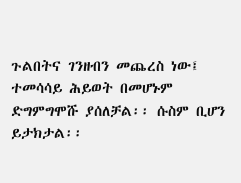ጉልበትና ገንዘብን መጨረስ ነው፤ ተመሳሳይ ሕይወት በመሆኑም ድግምግሞሹ ያሰለቻል፡፡ ሱስም ቢሆን ይታክታል፡፡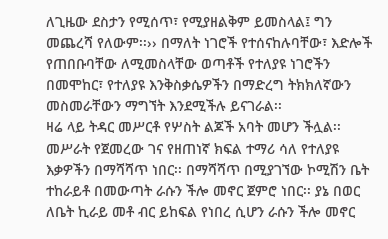ለጊዜው ደስታን የሚሰጥ፣ የሚያዘልቅም ይመስላል፤ ግን መጨረሻ የለውም፡፡›› በማለት ነገሮች የተሰናከሉባቸው፣ እድሎች የጠበቡባቸው ለሚመስላቸው ወጣቶች የተለያዩ ነገሮችን በመሞከር፣ የተለያዩ እንቅስቃሴዎችን በማድረግ ትክክለኛውን መስመራቸውን ማግኘት እንደሚችሉ ይናገራል፡፡
ዛሬ ላይ ትዳር መሥርቶ የሦስት ልጆች አባት መሆን ችሏል፡፡ መሥራት የጀመረው ገና የዘጠነኛ ክፍል ተማሪ ሳለ የተለያዩ እቃዎችን በማሻሻጥ ነበር፡፡ በማሻሻጥ በሚያገኘው ኮሚሽን ቤት ተከራይቶ በመውጣት ራሱን ችሎ መኖር ጀምሮ ነበር፡፡ ያኔ በወር ለቤት ኪራይ መቶ ብር ይከፍል የነበረ ሲሆን ራሱን ችሎ መኖር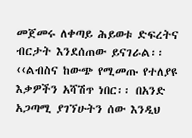መጀመሩ ለቀጣይ ሕይወቱ ድፍረትና ብርታት እንደሰጠው ይናገራል፡፡
‹‹ልብስና ከውጭ የሚመጡ የተለያዩ እቃዎችን አሻሽጥ ነበር፡፡ በአንድ አጋጣሚ ያገኘሁትን ሰው እንዲህ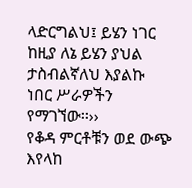ላድርግልህ፤ ይሄን ነገር ከዚያ ለኔ ይሄን ያህል ታስብልኛለህ እያልኩ ነበር ሥራዎችን የማገኘው፡፡››
የቆዳ ምርቶቹን ወደ ውጭ እየላከ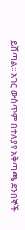ይሸጣል፡፡ አገር ውስጥም በተለያየ አቅጣጫ ደንበኞች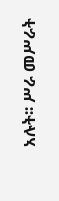አሉት፡፡ ሥራ መሥራት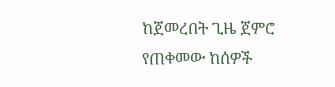ከጀመረበት ጊዜ ጀምሮ የጠቀመው ከሰዎች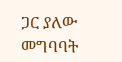ጋር ያለው መግባባት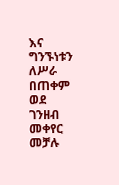እና ግንኙነቱን ለሥራ በጠቀም ወደ ገንዘብ መቀየር መቻሉ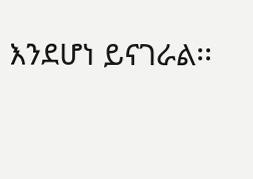እንደሆነ ይናገራል፡፡